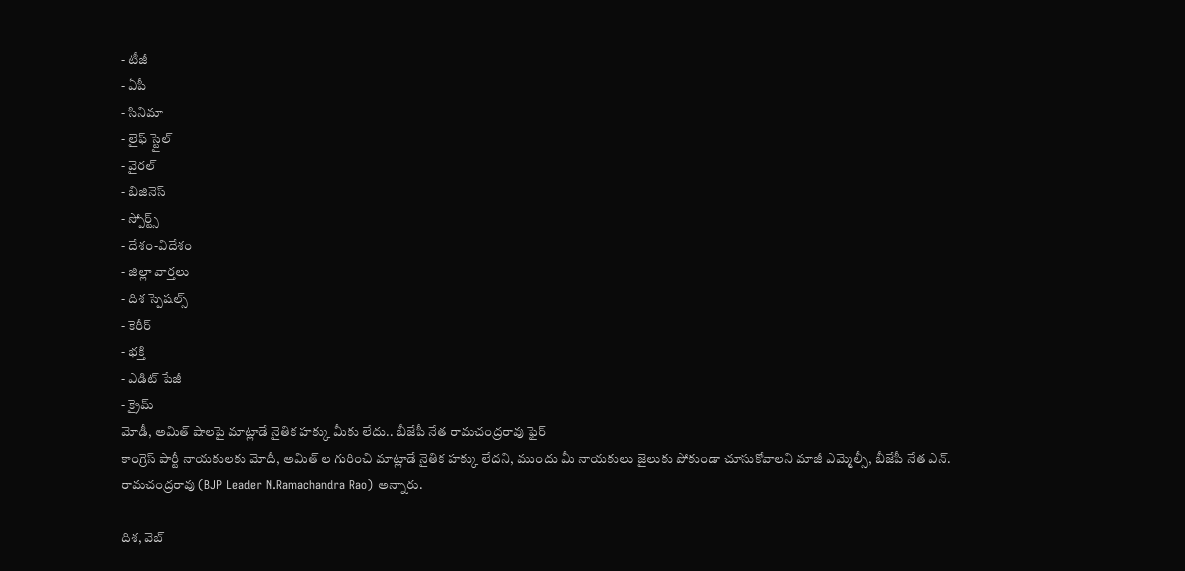- టీజీ
- ఏపీ
- సినిమా
- లైఫ్ స్టైల్
- వైరల్
- బిజినెస్
- స్పోర్ట్స్
- దేశం-విదేశం
- జిల్లా వార్తలు
- దిశ స్పెషల్స్
- కెరీర్
- భక్తి
- ఎడిట్ పేజీ
- క్రైమ్
మోడీ, అమిత్ షాలపై మాట్లాడే నైతిక హక్కు మీకు లేదు.. బీజేపీ నేత రామచంద్రరావు ఫైర్
కాంగ్రెస్ పార్టీ నాయకులకు మోదీ, అమిత్ ల గురించి మాట్లాడే నైతిక హక్కు లేదని, ముందు మీ నాయకులు జైలుకు పోకుండా చూసుకోవాలని మాజీ ఎమ్మెల్సీ, బీజేపీ నేత ఎన్. రామచంద్రరావు (BJP Leader N.Ramachandra Rao) అన్నారు.

దిశ, వెబ్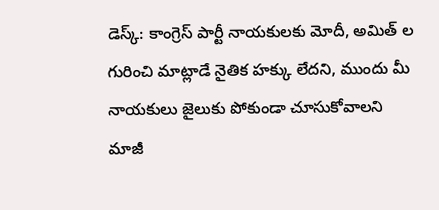డెస్క్: కాంగ్రెస్ పార్టీ నాయకులకు మోదీ, అమిత్ ల గురించి మాట్లాడే నైతిక హక్కు లేదని, ముందు మీ నాయకులు జైలుకు పోకుండా చూసుకోవాలని మాజీ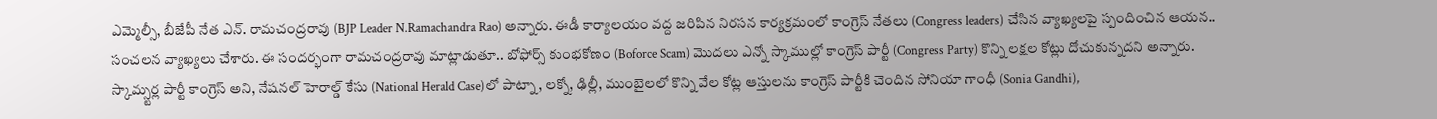ఎమ్మెల్సీ, బీజేపీ నేత ఎన్. రామచంద్రరావు (BJP Leader N.Ramachandra Rao) అన్నారు. ఈడీ కార్యాలయం వద్ద జరిపిన నిరసన కార్యక్రమంలో కాంగ్రెస్ నేతలు (Congress leaders) చేసిన వ్యాఖ్యలపై స్పందించిన ఆయన.. సంచలన వ్యాఖ్యలు చేశారు. ఈ సందర్భంగా రామచంద్రరావు మాట్లాడుతూ.. బోఫోర్స్ కుంభకోణం (Boforce Scam) మొదలు ఎన్నో స్కాముల్లో కాంగ్రెస్ పార్టీ (Congress Party) కొన్ని లక్షల కోట్లు దోచుకున్నదని అన్నారు.
స్కామ్స్టర్ల పార్టీ కాంగ్రెస్ అని, నేషనల్ హెరాల్డ్ కేసు (National Herald Case)లో పాట్నా, లక్నో, ఢిల్లీ, ముంబైలలో కొన్ని వేల కోట్ల ఆస్తులను కాంగ్రెస్ పార్టీకి చెందిన సోనియా గాంధీ (Sonia Gandhi),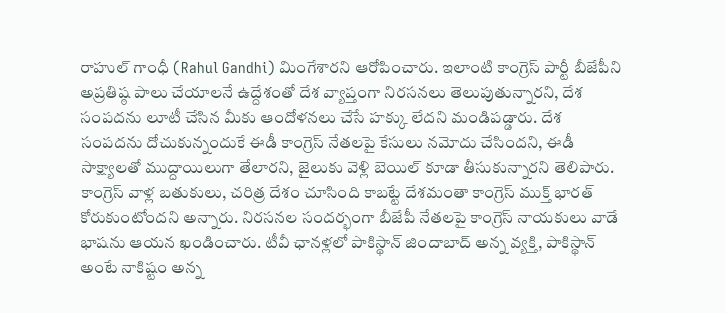రాహుల్ గాంధీ (Rahul Gandhi) మింగేశారని ఆరోపించారు. ఇలాంటి కాంగ్రెస్ పార్టీ బీజేపీని అప్రతిష్ఠ పాలు చేయాలనే ఉద్దేశంతో దేశ వ్యాప్తంగా నిరసనలు తెలుపుతున్నారని, దేశ సంపదను లూటీ చేసిన మీకు ఆందోళనలు చేసే హక్కు లేదని మండిపడ్డారు. దేశ సంపదను దోచుకున్నందుకే ఈడీ కాంగ్రెస్ నేతలపై కేసులు నమోదు చేసిందని, ఈడీ సాక్ష్యాలతో ముద్దాయిలుగా తేలారని, జైలుకు వెళ్లి బెయిల్ కూడా తీసుకున్నారని తెలిపారు.
కాంగ్రెస్ వాళ్ల బతుకులు, చరిత్ర దేశం చూసింది కాబట్టే దేశమంతా కాంగ్రెస్ ముక్త్ భారత్ కోరుకుంటోందని అన్నారు. నిరసనల సందర్భంగా బీజేపీ నేతలపై కాంగ్రెస్ నాయకులు వాడే భాషను ఆయన ఖండించారు. టీవీ ఛానళ్లలో పాకిస్థాన్ జిందాబాద్ అన్న వ్యక్తి, పాకిస్థాన్ అంటే నాకిష్టం అన్న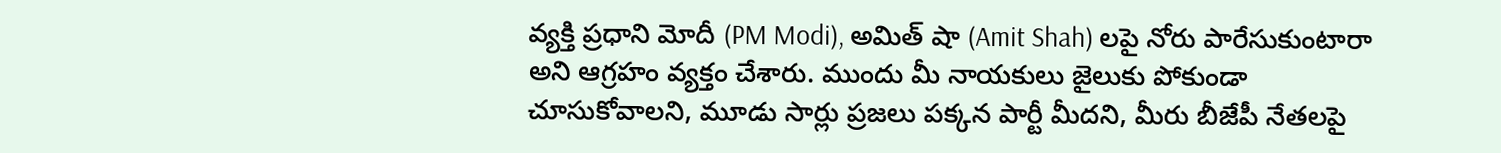వ్యక్తి ప్రధాని మోదీ (PM Modi), అమిత్ షా (Amit Shah) లపై నోరు పారేసుకుంటారా అని ఆగ్రహం వ్యక్తం చేశారు. ముందు మీ నాయకులు జైలుకు పోకుండా చూసుకోవాలని, మూడు సార్లు ప్రజలు పక్కన పార్టీ మీదని, మీరు బీజేపీ నేతలపై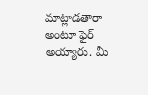మాట్లాడతారా అంటూ ఫైర్ అయ్యారు. మీ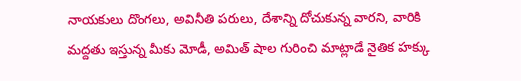నాయకులు దొంగలు, అవినీతి పరులు, దేశాన్ని దోచుకున్న వారని, వారికి మద్దతు ఇస్తున్న మీకు మోడీ, అమిత్ షాల గురించి మాట్లాడే నైతిక హక్కు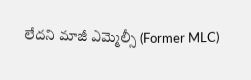లేదని మాజీ ఎమ్మెల్సీ (Former MLC)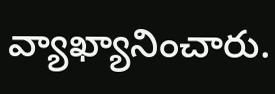వ్యాఖ్యానించారు.